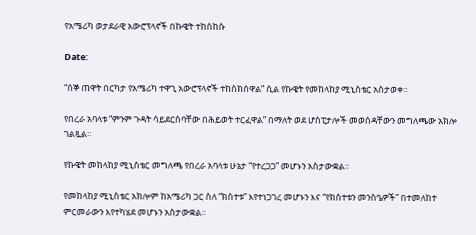የአሜሪካ ወታደራዊ አውሮፕላኖች በኩዌት ተከሰከሱ

Date:

“ሰኞ ጠዋት በርካታ የአሜሪካ ተዋጊ አውሮፕላኖች ተከስክሰዋል” ሲል የኩዌት የመከላከያ ሚኒስቴር አስታወቀ።

የበረራ አባላቱ “ምንም ጉዳት ሳይደርስባቸው በሕይወት ተርፈዋል” በማለት ወደ ሆስፒታሎች መወሰዳቸውን መግለጫው አክሎ ገልጿል።

የኩዌት መከላከያ ሚኒስቴር መግለጫ የበረራ አባላቱ ሁኔታ “የተረጋጋ” መሆኑን አስታውቋል።

የመከላከያ ሚኒስቴር አክሎም ከአሜሪካ ጋር ስለ “ክስተቱ” እየተነጋገረ መሆኑን እና “የክስተቱን መንስዔዎች” በተመለከተ ምርመራውን እየተካሄደ መሆኑን አስታውቋል።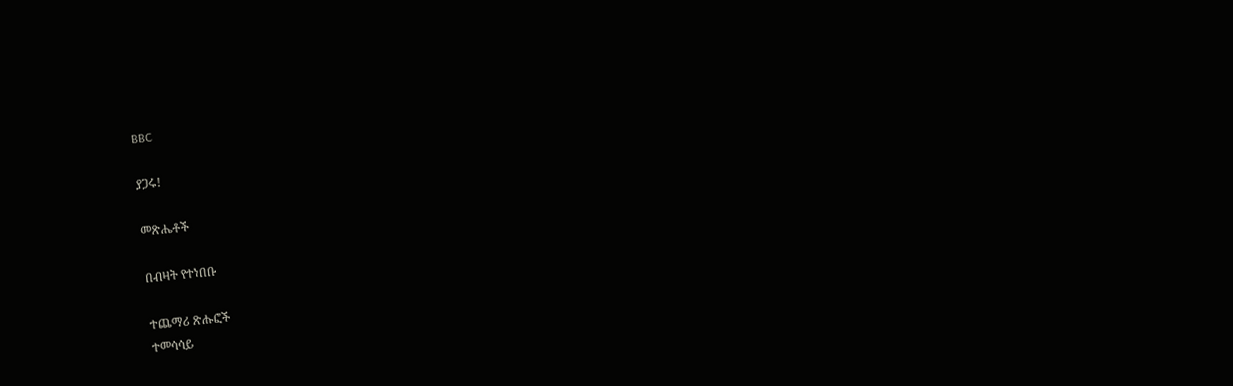BBC

ያጋሩ!

መጽሔቶች

በብዛት የተነበቡ

ተጨማሪ ጽሑፎች
ተመሳሳይ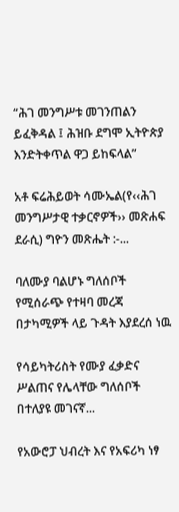“ሕገ መንግሥቱ መገንጠልን ይፈቅዳል ፤ ሕዝቡ ደግሞ ኢትዮጵያ እንድትቀጥል ዋጋ ይከፍላል”

አቶ ፍሬሕይወት ሳሙኤል(የ‹‹ሕገ መንግሥታዊ ተቃርኖዎች›› መጽሐፍ ደራሲ) ግዮን መጽሔት :-...

ባለሙያ ባልሆኑ ግለሰቦች የሚሰራጭ የተዛባ መረጃ በታካሚዎች ላይ ጉዳት እያደረሰ ነዉ

የሳይካትሪስት የሙያ ፈቃድና ሥልጠና የሌላቸው ግለሰቦች በተለያዩ መገናኛ...

የአውሮፓ ህብረት እና የአፍሪካ ነፃ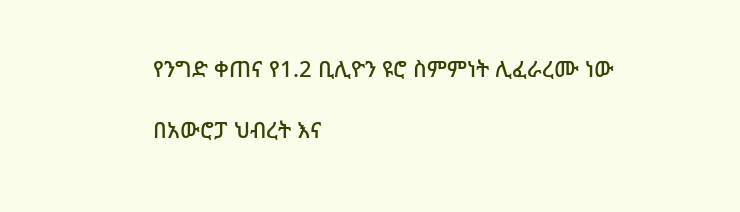የንግድ ቀጠና የ1.2 ቢሊዮን ዩሮ ስምምነት ሊፈራረሙ ነው

በአውሮፓ ህብረት እና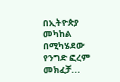በኢትዮጵያ መካከል በሚካሄደው የንግድ ፎረም መክፈቻ...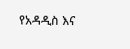የአዳዲስ እና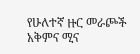የሁለተኛ ዙር መራጮች አቅምና ሚና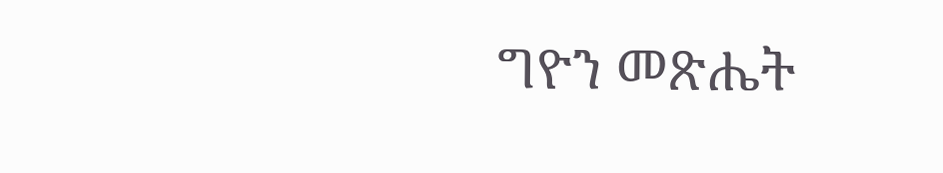ግዮን መጽሔት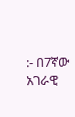:- በ7ኛው አገራዊ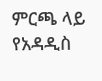ምርጫ ላይ የአዳዲስ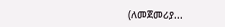(ለመጀመሪያ...